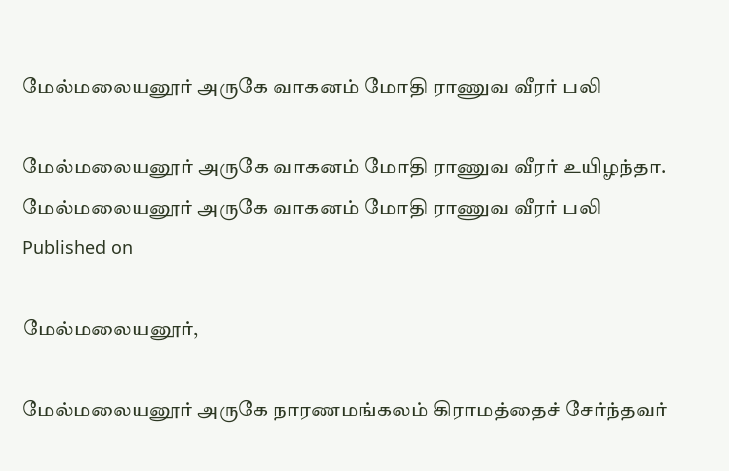மேல்மலையனூர் அருகே வாகனம் மோதி ராணுவ வீரர் பலி

மேல்மலையனூர் அருகே வாகனம் மோதி ராணுவ வீரர் உயிழந்தா.
மேல்மலையனூர் அருகே வாகனம் மோதி ராணுவ வீரர் பலி
Published on

மேல்மலையனூர்,

மேல்மலையனூர் அருகே நாரணமங்கலம் கிராமத்தைச் சேர்ந்தவர்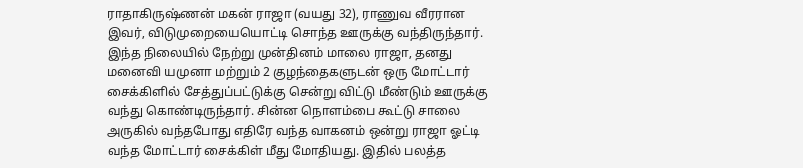ராதாகிருஷ்ணன் மகன் ராஜா (வயது 32), ராணுவ வீரரான இவர், விடுமுறையையொட்டி சொந்த ஊருக்கு வந்திருந்தார். இந்த நிலையில் நேற்று முன்தினம் மாலை ராஜா, தனது மனைவி யமுனா மற்றும் 2 குழந்தைகளுடன் ஒரு மோட்டார் சைக்கிளில் சேத்துப்பட்டுக்கு சென்று விட்டு மீண்டும் ஊருக்கு வந்து கொண்டிருந்தார். சின்ன நொளம்பை கூட்டு சாலை அருகில் வந்தபோது எதிரே வந்த வாகனம் ஒன்று ராஜா ஓட்டி வந்த மோட்டார் சைக்கிள் மீது மோதியது. இதில் பலத்த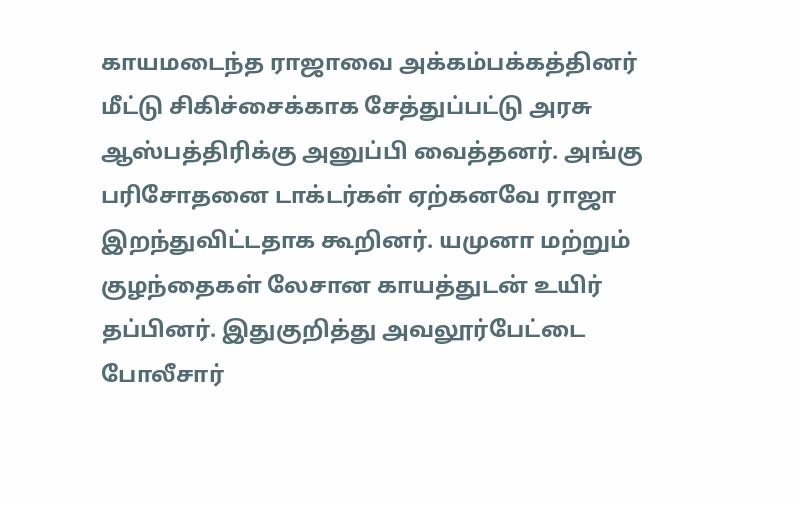காயமடைந்த ராஜாவை அக்கம்பக்கத்தினர் மீட்டு சிகிச்சைக்காக சேத்துப்பட்டு அரசு ஆஸ்பத்திரிக்கு அனுப்பி வைத்தனர். அங்கு பரிசோதனை டாக்டர்கள் ஏற்கனவே ராஜா இறந்துவிட்டதாக கூறினர். யமுனா மற்றும் குழந்தைகள் லேசான காயத்துடன் உயிர் தப்பினர். இதுகுறித்து அவலூர்பேட்டை போலீசார்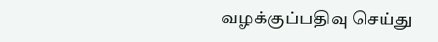வழக்குப்பதிவு செய்து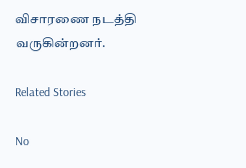விசாரணை நடத்தி வருகின்றனர்.

Related Stories

No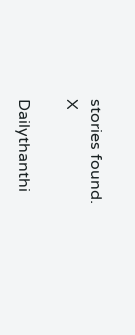stories found.
X

Dailythanthi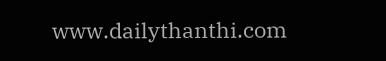www.dailythanthi.com